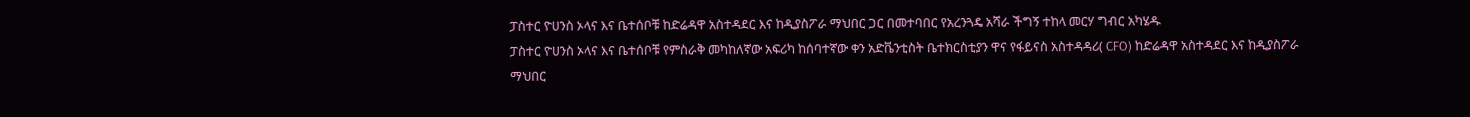ፓስተር ዮሀንስ ኦላና እና ቤተሰቦቹ ከድሬዳዋ አስተዳደር እና ከዲያስፖራ ማህበር ጋር በመተባበር የአረንጓዴ አሻራ ችግኝ ተከላ መርሃ ግብር አካሄዱ
ፓስተር ዮሀንስ ኦላና እና ቤተሰቦቹ የምስራቅ መካከለኛው አፍሪካ ከሰባተኛው ቀን አድቬንቲስት ቤተክርስቲያን ዋና የፋይናስ አስተዳዳሪ( CFO) ከድሬዳዋ አስተዳደር እና ከዲያስፖራ ማህበር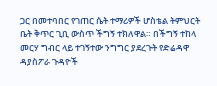ጋር በመተባበር የገጠር ሴት ተማሪዎች ሆስቴል ትምህርት ቤት ቅጥር ጊቢ ውስጥ ችግኝ ተክለዋል። በችግኝ ተከላ መርሃ ግብር ላይ ተገኝተው ንግግር ያደረጉት የድሬዳዋ ዳያስፖራ ጉዳዮች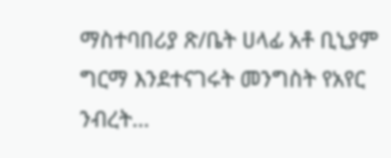ማስተባበሪያ ጽ/ቤት ሀላፊ አቶ ቢኒያም ግርማ እንደተናገሩት መንግስት የአየር ንብረት…